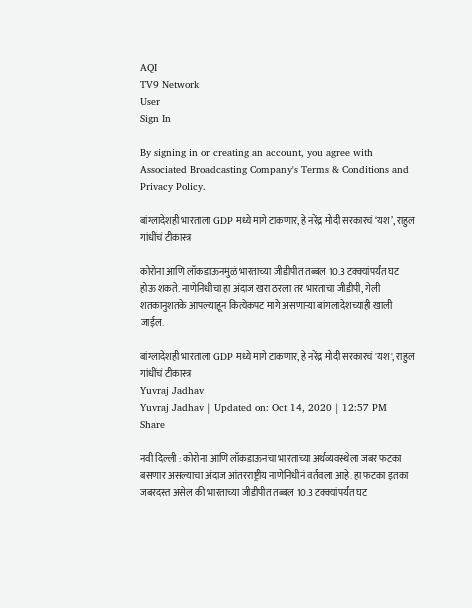AQI
TV9 Network
User
Sign In

By signing in or creating an account, you agree with Associated Broadcasting Company's Terms & Conditions and Privacy Policy.

बांग्लादेशही भारताला GDP मध्ये मागे टाकणार, हे नरेंद्र मोदी सरकारचं ‘यश’, राहुल गांधींचं टीकास्त्र

कोरोना आणि लॉकडाऊनमुळं भारताच्या जीडीपीत तब्बल 10.3 टक्क्यांपर्यंत घट होऊ शकते. नाणेनिधीचा हा अंदाज खरा ठरला तर भारताचा जीडीपी, गेली शतकानुशतके आपल्याहून कित्येकपट मागे असणाऱ्या बांगलादेशच्याही खाली जाईल.

बांग्लादेशही भारताला GDP मध्ये मागे टाकणार, हे नरेंद्र मोदी सरकारचं 'यश', राहुल गांधींचं टीकास्त्र
Yuvraj Jadhav
Yuvraj Jadhav | Updated on: Oct 14, 2020 | 12:57 PM
Share

नवी दिल्ली : कोरोना आणि लॉकडाऊनचा भारताच्या अर्थव्यवस्थेला जबर फटका बसणार असल्याचा अंदाज आंतरराष्ट्रीय नाणेनिधीनं वर्तवला आहे. हा फटका इतका जबरदस्त असेल की भारताच्या जीडीपीत तब्बल 10.3 टक्क्यांपर्यंत घट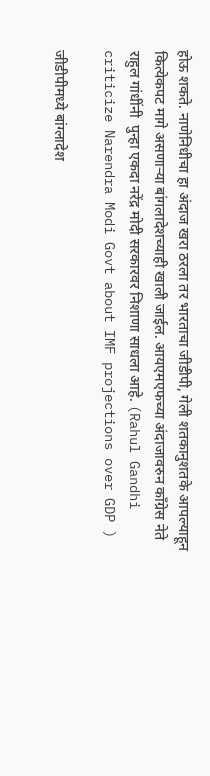होऊ शकते. नाणेनिधीचा हा अंदाज खरा ठरला तर भारताचा जीडीपी, गेली शतकानुशतके आपल्याहून कित्येकपट मागे असणाऱ्या बांगलादेशच्याही खाली जाईल. आयएमएफच्या अंदाजावरुन काँग्रेस नेते राहुल गांधींनी  पुन्हा एकदा नरेंद्र मोदी सरकारवर निशाणा साधला आहे. (Rahul Gandhi criticize Narendra Modi Govt about IMF projections over GDP )

जीडीपीमध्ये बांग्लादेश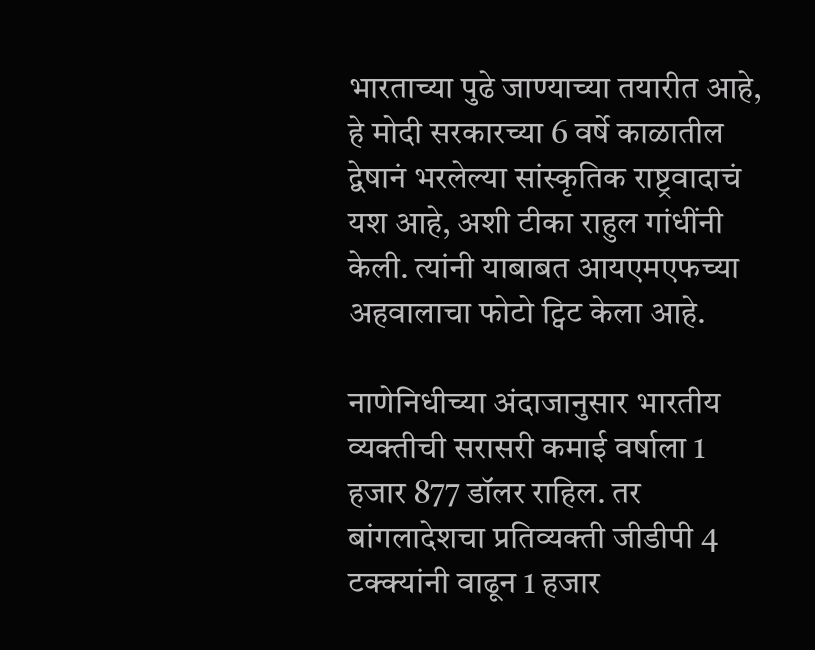भारताच्या पुढे जाण्याच्या तयारीत आहे, हे मोदी सरकारच्या 6 वर्षे काळातील द्वेषानं भरलेल्या सांस्कृतिक राष्ट्रवादाचं यश आहे, अशी टीका राहुल गांधींनी केली. त्यांनी याबाबत आयएमएफच्या अहवालाचा फोटो ट्विट केला आहे.

नाणेनिधीच्या अंदाजानुसार भारतीय व्यक्तीची सरासरी कमाई वर्षाला 1 हजार 877 डॉलर राहिल. तर बांगलादेशचा प्रतिव्यक्ती जीडीपी 4 टक्क्यांनी वाढून 1 हजार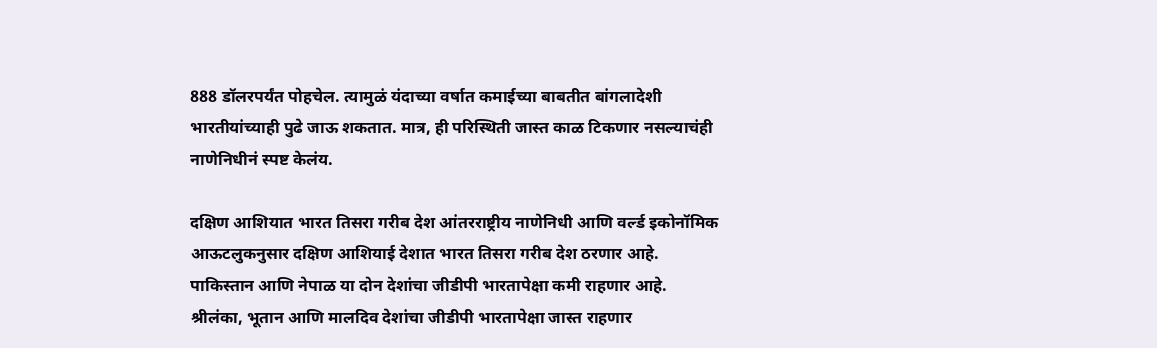888 डॉलरपर्यंत पोहचेल. त्यामुळं यंदाच्या वर्षात कमाईच्या बाबतीत बांगलादेशी भारतीयांच्याही पुढे जाऊ शकतात. मात्र, ही परिस्थिती जास्त काळ टिकणार नसल्याचंही नाणेनिधीनं स्पष्ट केलंय.

दक्षिण आशियात भारत तिसरा गरीब देश आंतरराष्ट्रीय नाणेनिधी आणि वर्ल्ड इकोनॉमिक आऊटलुकनुसार दक्षिण आशियाई देशात भारत तिसरा गरीब देश ठरणार आहे. पाकिस्तान आणि नेपाळ या दोन देशांचा जीडीपी भारतापेक्षा कमी राहणार आहे. श्रीलंका, भूतान आणि मालदिव देशांचा जीडीपी भारतापेक्षा जास्त राहणार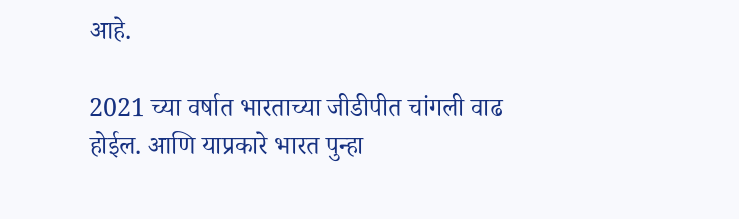आहे.

2021 च्या वर्षात भारताच्या जीडीपीत चांगली वाढ होईल. आणि याप्रकारे भारत पुन्हा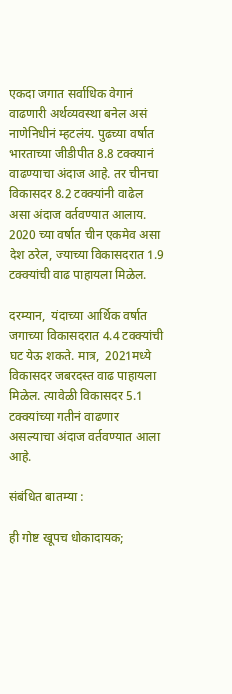एकदा जगात सर्वाधिक वेगानं वाढणारी अर्थव्यवस्था बनेल असं नाणेनिधीनं म्हटलंय. पुढच्या वर्षात भारताच्या जीडीपीत 8.8 टक्क्यानं वाढण्याचा अंदाज आहे. तर चीनचा विकासदर 8.2 टक्क्यांनी वाढेल असा अंदाज वर्तवण्यात आलाय. 2020 च्या वर्षात चीन एकमेव असा देश ठरेल, ज्याच्या विकासदरात 1.9 टक्क्यांची वाढ पाहायला मिळेल.

दरम्यान,  यंदाच्या आर्थिक वर्षात जगाच्या विकासदरात 4.4 टक्क्यांची घट येऊ शकते. मात्र,  2021मध्ये विकासदर जबरदस्त वाढ पाहायला मिळेल. त्यावेळी विकासदर 5.1 टक्क्यांच्या गतीनं वाढणार असल्याचा अंदाज वर्तवण्यात आला आहे.

संबंधित बातम्या :

ही गोष्ट खूपच धोकादायक;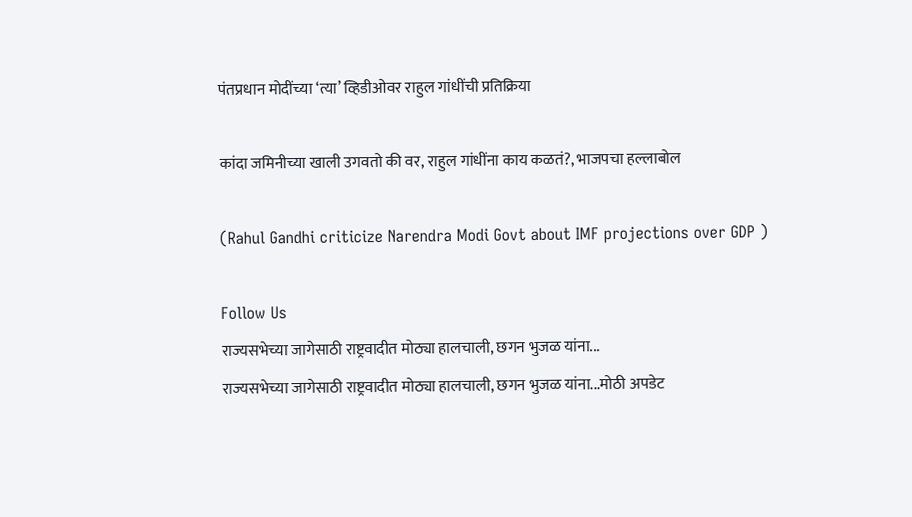पंतप्रधान मोदींच्या ‘त्या’ व्हिडीओवर राहुल गांधींची प्रतिक्रिया

कांदा जमिनीच्या खाली उगवतो की वर, राहुल गांधींना काय कळतं?, भाजपचा हल्लाबोल

(Rahul Gandhi criticize Narendra Modi Govt about IMF projections over GDP )

Follow Us
राज्यसभेच्या जागेसाठी राष्ट्रवादीत मोठ्या हालचाली, छगन भुजळ यांना...
राज्यसभेच्या जागेसाठी राष्ट्रवादीत मोठ्या हालचाली, छगन भुजळ यांना...मोठी अपडेट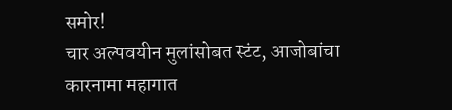समोर!
चार अल्पवयीन मुलांसोबत स्टंट, आजोबांचा कारनामा महागात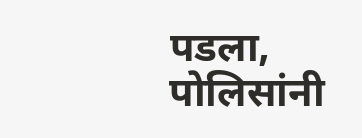पडला, पोलिसांनी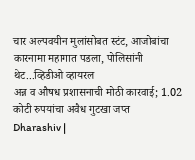चार अल्पवयीन मुलांसोबत स्टंट, आजोबांचा कारनामा महागात पडला, पोलिसांनी थेट...व्हिडीओ व्हायरल
अन्न व औषध प्रशासनाची मोठी कारवाई; 1.02 कोटी रुपयांचा अवैध गुटखा जप्त
Dharashiv |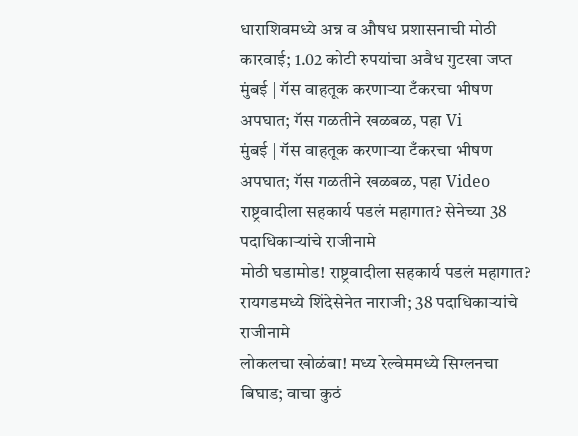धाराशिवमध्ये अन्न व औषध प्रशासनाची मोठी कारवाई; 1.02 कोटी रुपयांचा अवैध गुटखा जप्त
मुंबई | गॅस वाहतूक करणाऱ्या टँकरचा भीषण अपघात; गॅस गळतीने खळबळ, पहा Vi
मुंबई | गॅस वाहतूक करणाऱ्या टँकरचा भीषण अपघात; गॅस गळतीने खळबळ, पहा Video
राष्ट्रवादीला सहकार्य पडलं महागात? सेनेच्या 38 पदाधिकाऱ्यांचे राजीनामे
मोठी घडामोड! राष्ट्रवादीला सहकार्य पडलं महागात? रायगडमध्ये शिंदेसेनेत नाराजी; 38 पदाधिकाऱ्यांचे राजीनामे
लोकलचा खोळंबा! मध्य रेल्वेममध्ये सिग्लनचा बिघाड; वाचा कुठं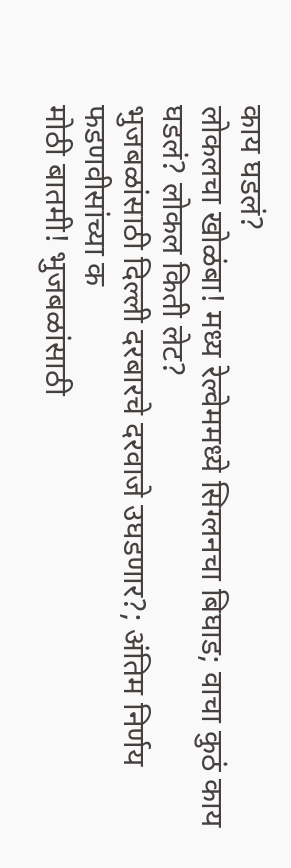काय घडलं?
लोकलचा खोळंबा! मध्य रेल्वेममध्ये सिग्लनचा बिघाड; वाचा कुठं काय घडलं? लोकल किती लेट?
भुजबळांसाठी दिल्ली दरबारचे दरवाजे उघडणार?; अंतिम निर्णय फडणवीसांच्या क
मोठी बातमी! भुजबळांसाठी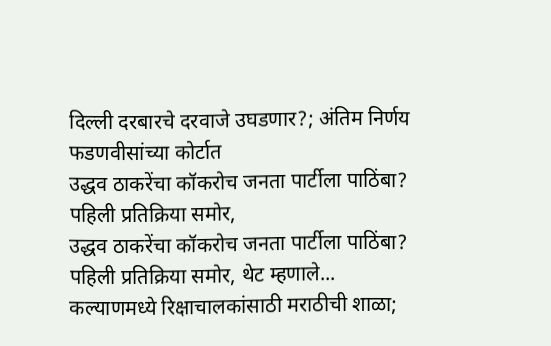दिल्ली दरबारचे दरवाजे उघडणार?; अंतिम निर्णय फडणवीसांच्या कोर्टात
उद्धव ठाकरेंचा कॉकरोच जनता पार्टीला पाठिंबा? पहिली प्रतिक्रिया समोर,
उद्धव ठाकरेंचा कॉकरोच जनता पार्टीला पाठिंबा? पहिली प्रतिक्रिया समोर, थेट म्हणाले...
कल्याणमध्ये रिक्षाचालकांसाठी मराठीची शाळा;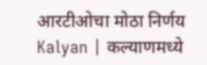आरटीओचा मोठा निर्णय
Kalyan | कल्याणमध्ये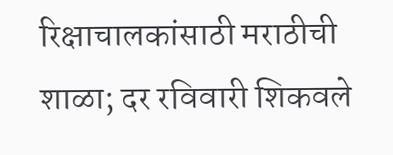रिक्षाचालकांसाठी मराठीची शाळा; दर रविवारी शिकवले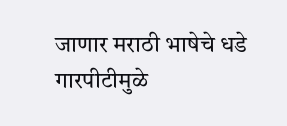जाणार मराठी भाषेचे धडे
गारपीटीमुळे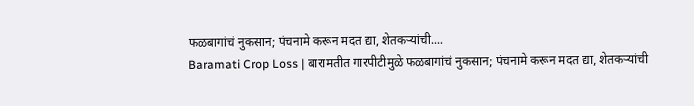फळबागांचं नुकसान; पंचनामे करून मदत द्या, शेतकऱ्यांची....
Baramati Crop Loss | बारामतीत गारपीटीमुळे फळबागांचं नुकसान; पंचनामे करून मदत द्या, शेतकऱ्यांची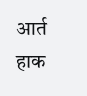आर्त हाक